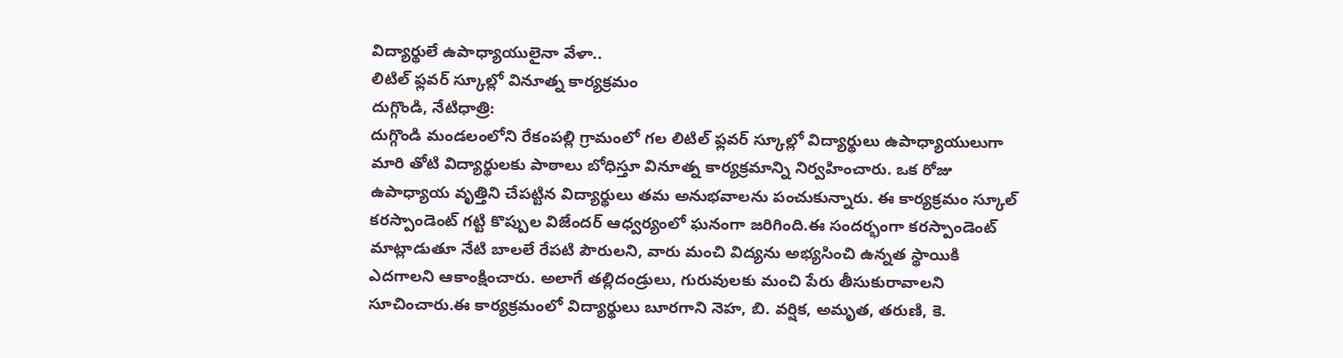విద్యార్థులే ఉపాధ్యాయులైనా వేళా..
లిటిల్ ఫ్లవర్ స్కూల్లో వినూత్న కార్యక్రమం
దుగ్గొండి, నేటిధాత్రి:
దుగ్గొండి మండలంలోని రేకంపల్లి గ్రామంలో గల లిటిల్ ఫ్లవర్ స్కూల్లో విద్యార్థులు ఉపాధ్యాయులుగా మారి తోటి విద్యార్థులకు పాఠాలు బోధిస్తూ వినూత్న కార్యక్రమాన్ని నిర్వహించారు. ఒక రోజు ఉపాధ్యాయ వృత్తిని చేపట్టిన విద్యార్థులు తమ అనుభవాలను పంచుకున్నారు. ఈ కార్యక్రమం స్కూల్ కరస్పాండెంట్ గట్టి కొప్పుల విజేందర్ ఆధ్వర్యంలో ఘనంగా జరిగింది.ఈ సందర్భంగా కరస్పాండెంట్ మాట్లాడుతూ నేటి బాలలే రేపటి పౌరులని, వారు మంచి విద్యను అభ్యసించి ఉన్నత స్థాయికి ఎదగాలని ఆకాంక్షించారు. అలాగే తల్లిదండ్రులు, గురువులకు మంచి పేరు తీసుకురావాలని సూచించారు.ఈ కార్యక్రమంలో విద్యార్థులు బూరగాని నెహ, బి. వర్షిక, అమృత, తరుణి, కె.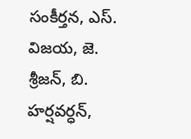సంకీర్తన, ఎస్. విజయ, జె. శ్రీజన్, బి. హర్షవర్ధన్,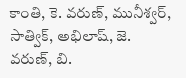కాంతి, కె. వరుణ్, మునీశ్వర్, సాత్విక్, అభిలాష్, జె. వరుణ్, బి.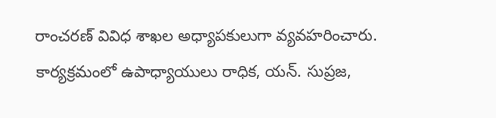రాంచరణ్ వివిధ శాఖల అధ్యాపకులుగా వ్యవహరించారు. కార్యక్రమంలో ఉపాధ్యాయులు రాధిక, యన్. సుప్రజ,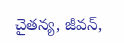చైతన్య, జీవన్,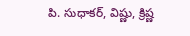పి. సుధాకర్, విష్ణు, క్రిష్ణ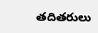తదితరులు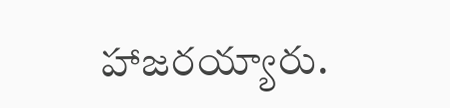హాజరయ్యారు.